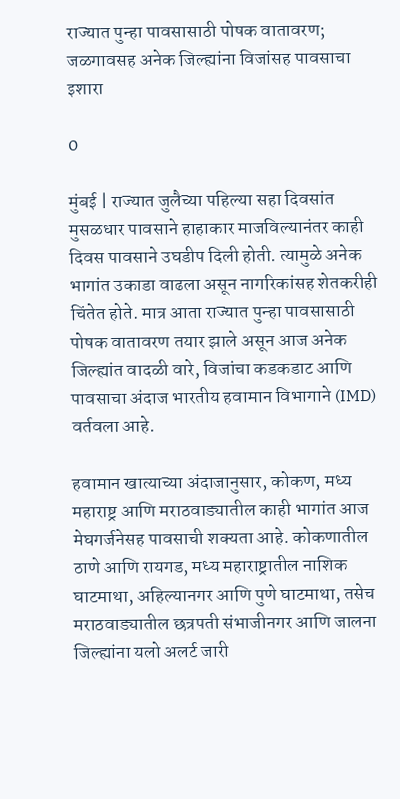राज्यात पुन्हा पावसासाठी पोषक वातावरण; जळगावसह अनेक जिल्ह्यांना विजांसह पावसाचा इशारा

0

मुंबई | राज्यात जुलैच्या पहिल्या सहा दिवसांत मुसळधार पावसाने हाहाकार माजविल्यानंतर काही दिवस पावसाने उघडीप दिली होती. त्यामुळे अनेक भागांत उकाडा वाढला असून नागरिकांसह शेतकरीही चिंतेत होते. मात्र आता राज्यात पुन्हा पावसासाठी पोषक वातावरण तयार झाले असून आज अनेक जिल्ह्यांत वादळी वारे, विजांचा कडकडाट आणि पावसाचा अंदाज भारतीय हवामान विभागाने (IMD) वर्तवला आहे.

हवामान खात्याच्या अंदाजानुसार, कोकण, मध्य महाराष्ट्र आणि मराठवाड्यातील काही भागांत आज मेघगर्जनेसह पावसाची शक्यता आहे. कोकणातील ठाणे आणि रायगड, मध्य महाराष्ट्रातील नाशिक घाटमाथा, अहिल्यानगर आणि पुणे घाटमाथा, तसेच मराठवाड्यातील छत्रपती संभाजीनगर आणि जालना जिल्ह्यांना यलो अलर्ट जारी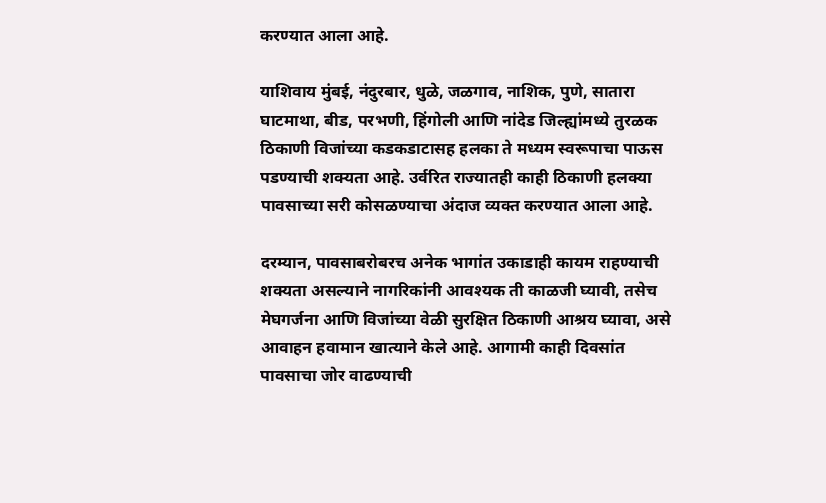करण्यात आला आहे.

याशिवाय मुंबई, नंदुरबार, धुळे, जळगाव, नाशिक, पुणे, सातारा घाटमाथा, बीड, परभणी, हिंगोली आणि नांदेड जिल्ह्यांमध्ये तुरळक ठिकाणी विजांच्या कडकडाटासह हलका ते मध्यम स्वरूपाचा पाऊस पडण्याची शक्यता आहे. उर्वरित राज्यातही काही ठिकाणी हलक्या पावसाच्या सरी कोसळण्याचा अंदाज व्यक्त करण्यात आला आहे.

दरम्यान, पावसाबरोबरच अनेक भागांत उकाडाही कायम राहण्याची शक्यता असल्याने नागरिकांनी आवश्यक ती काळजी घ्यावी, तसेच मेघगर्जना आणि विजांच्या वेळी सुरक्षित ठिकाणी आश्रय घ्यावा, असे आवाहन हवामान खात्याने केले आहे. आगामी काही दिवसांत पावसाचा जोर वाढण्याची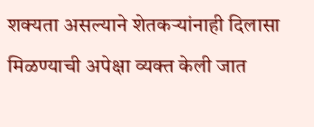शक्यता असल्याने शेतकऱ्यांनाही दिलासा मिळण्याची अपेक्षा व्यक्त केली जात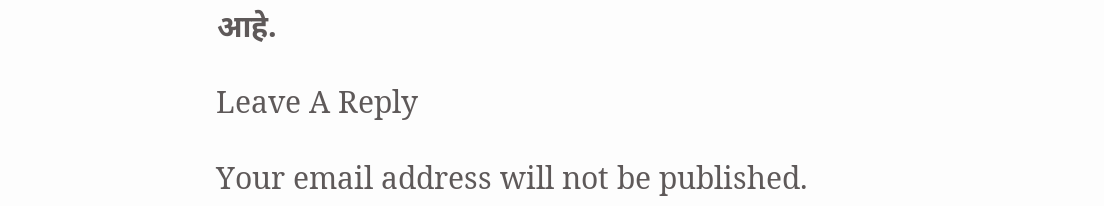आहे.

Leave A Reply

Your email address will not be published.